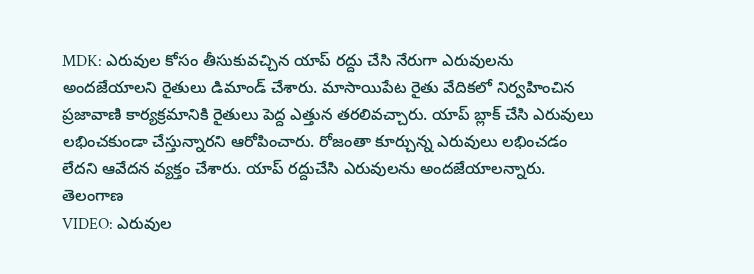MDK: ఎరువుల కోసం తీసుకువచ్చిన యాప్ రద్దు చేసి నేరుగా ఎరువులను అందజేయాలని రైతులు డిమాండ్ చేశారు. మాసాయిపేట రైతు వేదికలో నిర్వహించిన ప్రజావాణి కార్యక్రమానికి రైతులు పెద్ద ఎత్తున తరలివచ్చారు. యాప్ బ్లాక్ చేసి ఎరువులు లభించకుండా చేస్తున్నారని ఆరోపించారు. రోజంతా కూర్చున్న ఎరువులు లభించడం లేదని ఆవేదన వ్యక్తం చేశారు. యాప్ రద్దుచేసి ఎరువులను అందజేయాలన్నారు.
తెలంగాణ
VIDEO: ఎరువుల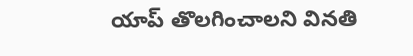యాప్ తొలగించాలని వినతి